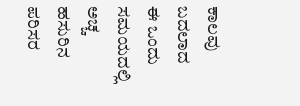ಕಾಲವು ಬದಲಾದ ಈ ಒಂದು ಸಮಯದಲ್ಲಿ
ಅಚ್ಚ ಹಸುರಿನ ಪರಿಸರ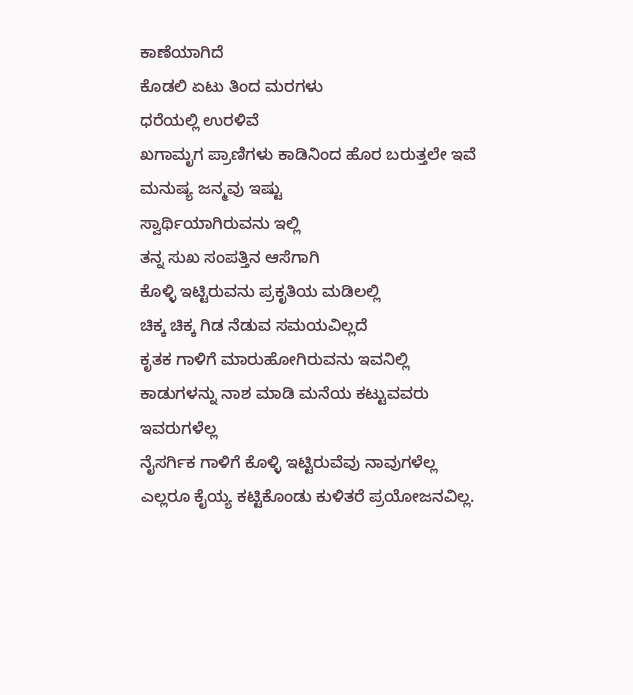ಕಾಣೆಯಾಗಿದೆ
ಕೊಡಲಿ ಏಟು ತಿಂದ ಮರಗಳು
ಧರೆಯಲ್ಲಿ ಉರಳಿವೆ
ಖಗಾಮೃಗ ಪ್ರಾಣಿಗಳು ಕಾಡಿನಿಂದ ಹೊರ ಬರುತ್ತಲೇ ಇವೆ
ಮನುಷ್ಯ ಜನ್ಮವು ಇಷ್ಟು
ಸ್ವಾರ್ಥಿಯಾಗಿರುವನು ಇಲ್ಲಿ
ತನ್ನ ಸುಖ ಸಂಪತ್ತಿನ ಆಸೆಗಾಗಿ
ಕೊಳ್ಳಿ ಇಟ್ಟಿರುವನು ಪ್ರಕೃತಿಯ ಮಡಿಲಲ್ಲಿ
ಚಿಕ್ಕ ಚಿಕ್ಕ ಗಿಡ ನೆಡುವ ಸಮಯವಿಲ್ಲದೆ
ಕೃತಕ ಗಾಳಿಗೆ ಮಾರುಹೋಗಿರುವನು ಇವನಿಲ್ಲಿ
ಕಾಡುಗಳನ್ನು ನಾಶ ಮಾಡಿ ಮನೆಯ ಕಟ್ಟುವವರು ಇವರುಗಳೆಲ್ಲ
ನೈಸರ್ಗಿಕ ಗಾಳಿಗೆ ಕೊಳ್ಳಿ ಇಟ್ಟಿರುವೆವು ನಾವುಗಳೆಲ್ಲ
ಎಲ್ಲರೂ ಕೈಯ್ಯ ಕಟ್ಟಿಕೊಂಡು ಕುಳಿತರೆ ಪ್ರಯೋಜನವಿಲ್ಲ.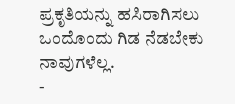ಪ್ರಕೃತಿಯನ್ನು ಹಸಿರಾಗಿಸಲು ಒಂದೊಂದು ಗಿಡ ನೆಡಬೇಕು ನಾವುಗಳೆಲ್ಲ.
-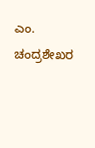ಎಂ. ಚಂದ್ರಶೇಖರ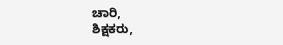ಚಾರಿ,
ಶಿಕ್ಷಕರು,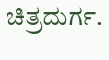ಚಿತ್ರದುರ್ಗ.